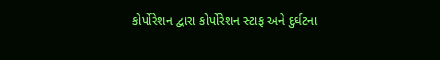કોર્પોરેશન દ્વારા કોર્પોરેશન સ્ટાફ અને દુર્ઘટના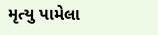મૃત્યુ પામેલા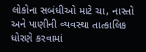લોકોના સબંધીઓ માટે ચા, નાસ્તો અને પાણીની વ્યવસ્થા તાત્કાલિક ધોરણે કરવામાં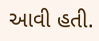આવી હતી.